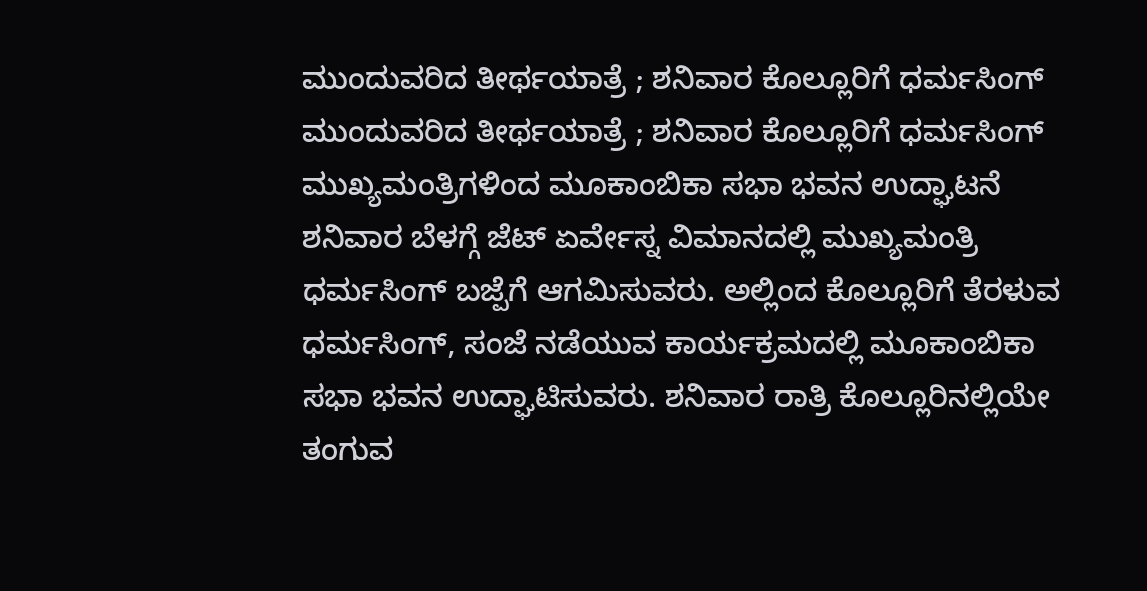ಮುಂದುವರಿದ ತೀರ್ಥಯಾತ್ರೆ ; ಶನಿವಾರ ಕೊಲ್ಲೂರಿಗೆ ಧರ್ಮಸಿಂಗ್
ಮುಂದುವರಿದ ತೀರ್ಥಯಾತ್ರೆ ; ಶನಿವಾರ ಕೊಲ್ಲೂರಿಗೆ ಧರ್ಮಸಿಂಗ್
ಮುಖ್ಯಮಂತ್ರಿಗಳಿಂದ ಮೂಕಾಂಬಿಕಾ ಸಭಾ ಭವನ ಉದ್ಘಾಟನೆ
ಶನಿವಾರ ಬೆಳಗ್ಗೆ ಜೆಟ್ ಏರ್ವೇಸ್ನ ವಿಮಾನದಲ್ಲಿ ಮುಖ್ಯಮಂತ್ರಿ ಧರ್ಮಸಿಂಗ್ ಬಜ್ಪೆಗೆ ಆಗಮಿಸುವರು. ಅಲ್ಲಿಂದ ಕೊಲ್ಲೂರಿಗೆ ತೆರಳುವ ಧರ್ಮಸಿಂಗ್, ಸಂಜೆ ನಡೆಯುವ ಕಾರ್ಯಕ್ರಮದಲ್ಲಿ ಮೂಕಾಂಬಿಕಾ ಸಭಾ ಭವನ ಉದ್ಘಾಟಿಸುವರು. ಶನಿವಾರ ರಾತ್ರಿ ಕೊಲ್ಲೂರಿನಲ್ಲಿಯೇ ತಂಗುವ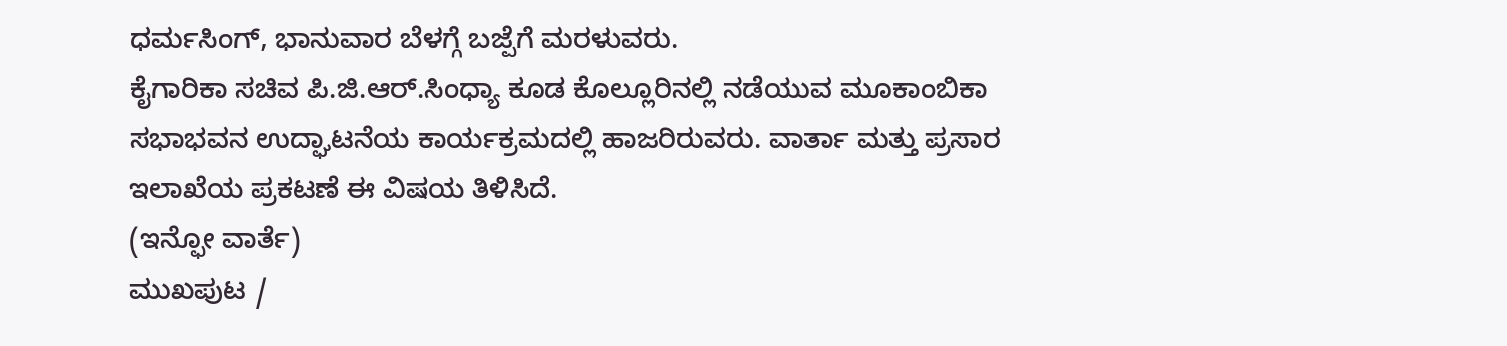ಧರ್ಮಸಿಂಗ್, ಭಾನುವಾರ ಬೆಳಗ್ಗೆ ಬಜ್ಪೆಗೆ ಮರಳುವರು.
ಕೈಗಾರಿಕಾ ಸಚಿವ ಪಿ.ಜಿ.ಆರ್.ಸಿಂಧ್ಯಾ ಕೂಡ ಕೊಲ್ಲೂರಿನಲ್ಲಿ ನಡೆಯುವ ಮೂಕಾಂಬಿಕಾ ಸಭಾಭವನ ಉದ್ಘಾಟನೆಯ ಕಾರ್ಯಕ್ರಮದಲ್ಲಿ ಹಾಜರಿರುವರು. ವಾರ್ತಾ ಮತ್ತು ಪ್ರಸಾರ ಇಲಾಖೆಯ ಪ್ರಕಟಣೆ ಈ ವಿಷಯ ತಿಳಿಸಿದೆ.
(ಇನ್ಫೋ ವಾರ್ತೆ)
ಮುಖಪುಟ /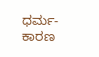ಧರ್ಮ-ಕಾರಣ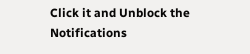Click it and Unblock the Notifications